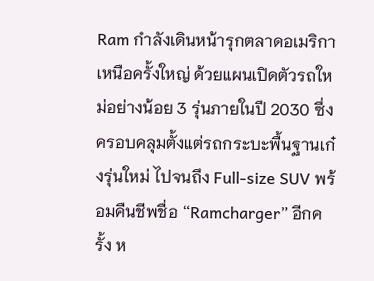Ram กำลังเดินหน้ารุกตลาดอเมริกาเหนือครั้งใหญ่ ด้วยแผนเปิดตัวรถใหม่อย่างน้อย 3 รุ่นภายในปี 2030 ซึ่งครอบคลุมตั้งแต่รถกระบะพื้นฐานเก๋งรุ่นใหม่ ไปจนถึง Full-size SUV พร้อมคืนชีพชื่อ “Ramcharger” อีกครั้ง ห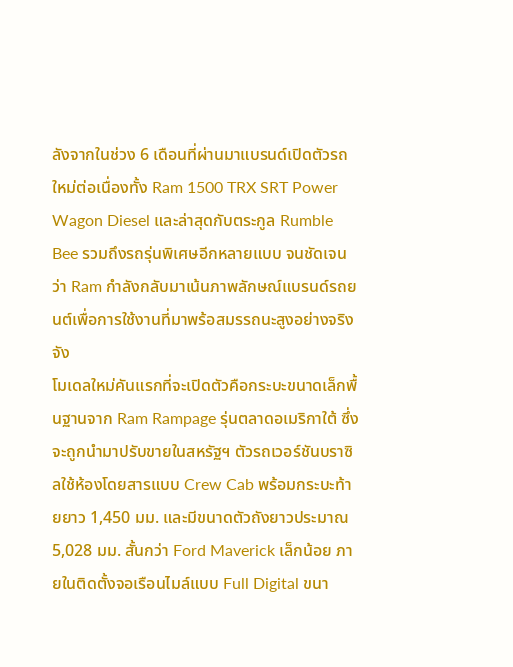ลังจากในช่วง 6 เดือนที่ผ่านมาแบรนด์เปิดตัวรถใหม่ต่อเนื่องทั้ง Ram 1500 TRX SRT Power Wagon Diesel และล่าสุดกับตระกูล Rumble Bee รวมถึงรถรุ่นพิเศษอีกหลายแบบ จนชัดเจนว่า Ram กำลังกลับมาเน้นภาพลักษณ์แบรนด์รถยนต์เพื่อการใช้งานที่มาพร้อสมรรถนะสูงอย่างจริงจัง
โมเดลใหม่คันแรกที่จะเปิดตัวคือกระบะขนาดเล็กพื้นฐานจาก Ram Rampage รุ่นตลาดอเมริกาใต้ ซึ่งจะถูกนำมาปรับขายในสหรัฐฯ ตัวรถเวอร์ชันบราซิลใช้ห้องโดยสารแบบ Crew Cab พร้อมกระบะท้ายยาว 1,450 มม. และมีขนาดตัวถังยาวประมาณ 5,028 มม. สั้นกว่า Ford Maverick เล็กน้อย ภายในติดตั้งจอเรือนไมล์แบบ Full Digital ขนา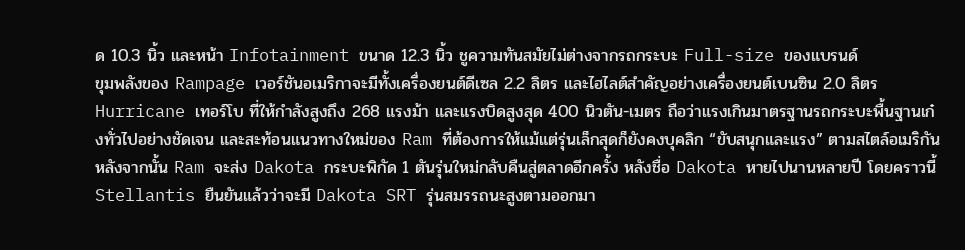ด 10.3 นิ้ว และหน้า Infotainment ขนาด 12.3 นิ้ว ชูความทันสมัยไม่ต่างจากรถกระบะ Full-size ของแบรนด์
ขุมพลังของ Rampage เวอร์ชันอเมริกาจะมีทั้งเครื่องยนต์ดีเซล 2.2 ลิตร และไฮไลต์สำคัญอย่างเครื่องยนต์เบนซิน 2.0 ลิตร Hurricane เทอร์โบ ที่ให้กำลังสูงถึง 268 แรงม้า และแรงบิดสูงสุด 400 นิวตัน-เมตร ถือว่าแรงเกินมาตรฐานรถกระบะพื้นฐานเก๋งทั่วไปอย่างชัดเจน และสะท้อนแนวทางใหม่ของ Ram ที่ต้องการให้แม้แต่รุ่นเล็กสุดก็ยังคงบุคลิก “ขับสนุกและแรง” ตามสไตล์อเมริกัน
หลังจากนั้น Ram จะส่ง Dakota กระบะพิกัด 1 ตันรุ่นใหม่กลับคืนสู่ตลาดอีกครั้ง หลังชื่อ Dakota หายไปนานหลายปี โดยคราวนี้ Stellantis ยืนยันแล้วว่าจะมี Dakota SRT รุ่นสมรรถนะสูงตามออกมา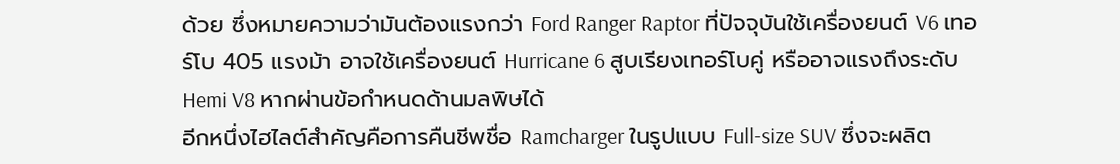ด้วย ซึ่งหมายความว่ามันต้องแรงกว่า Ford Ranger Raptor ที่ปัจจุบันใช้เครื่องยนต์ V6 เทอร์โบ 405 แรงม้า อาจใช้เครื่องยนต์ Hurricane 6 สูบเรียงเทอร์โบคู่ หรืออาจแรงถึงระดับ Hemi V8 หากผ่านข้อกำหนดด้านมลพิษได้
อีกหนึ่งไฮไลต์สำคัญคือการคืนชีพชื่อ Ramcharger ในรูปแบบ Full-size SUV ซึ่งจะผลิต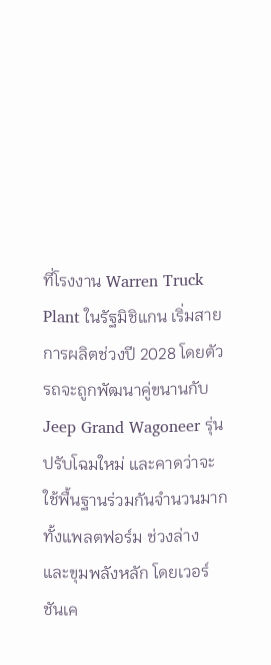ที่โรงงาน Warren Truck Plant ในรัฐมิชิแกน เริ่มสายการผลิตช่วงปี 2028 โดยตัวรถจะถูกพัฒนาคู่ขนานกับ Jeep Grand Wagoneer รุ่นปรับโฉมใหม่ และคาดว่าจะใช้พื้นฐานร่วมกันจำนวนมาก ทั้งแพลตฟอร์ม ช่วงล่าง และขุมพลังหลัก โดยเวอร์ชันเค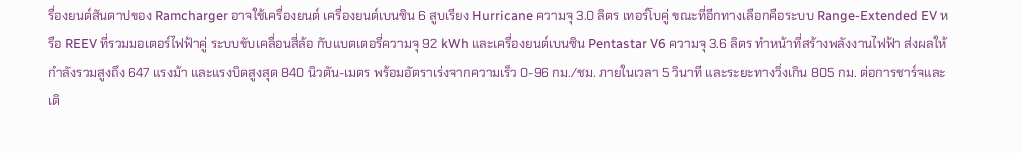รื่องยนต์สันดาปของ Ramcharger อาจใช้เครื่องยนต์ เครื่องยนต์เบนซิน 6 สูบเรียง Hurricane ความจุ 3.0 ลิตร เทอร์โบคู่ ขณะที่อีกทางเลือกคือระบบ Range-Extended EV หรือ REEV ที่รวมมอเตอร์ไฟฟ้าคู่ ระบบขับเคลื่อนสี่ล้อ กับแบตเตอรี่ความจุ 92 kWh และเครื่องยนต์เบนซิน Pentastar V6 ความจุ 3.6 ลิตร ทำหน้าที่สร้างพลังงานไฟฟ้า ส่งผลให้กำลังรวมสูงถึง 647 แรงม้า และแรงบิดสูงสุด 840 นิวตัน-เมตร พร้อมอัตราเร่งจากความเร็ว 0-96 กม./ชม. ภายในเวลา 5 วินาที และระยะทางวิ่งเกิน 805 กม. ต่อการชาร์จและเติ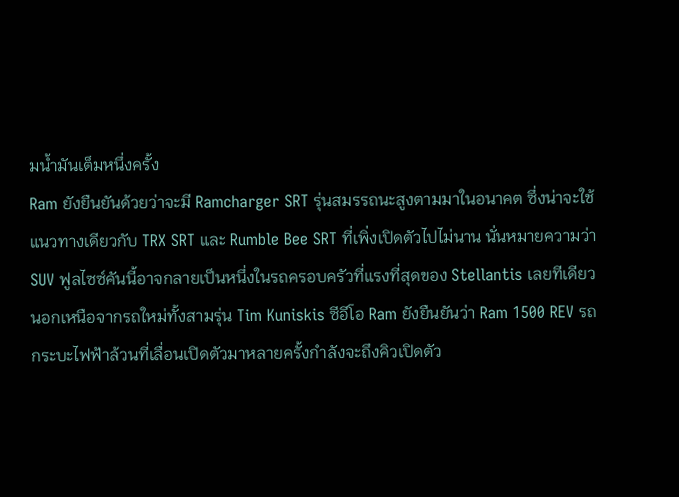มน้ำมันเต็มหนึ่งครั้ง
Ram ยังยืนยันด้วยว่าจะมี Ramcharger SRT รุ่นสมรรถนะสูงตามมาในอนาคต ซึ่งน่าจะใช้แนวทางเดียวกับ TRX SRT และ Rumble Bee SRT ที่เพิ่งเปิดตัวไปไม่นาน นั่นหมายความว่า SUV ฟูลไซซ์คันนี้อาจกลายเป็นหนึ่งในรถครอบครัวที่แรงที่สุดของ Stellantis เลยทีเดียว
นอกเหนือจากรถใหม่ทั้งสามรุ่น Tim Kuniskis ซีอีโอ Ram ยังยืนยันว่า Ram 1500 REV รถกระบะไฟฟ้าล้วนที่เลื่อนเปิดตัวมาหลายครั้งกำลังจะถึงคิวเปิดตัว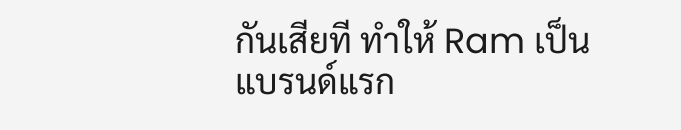กันเสียที ทำให้ Ram เป็นแบรนด์แรก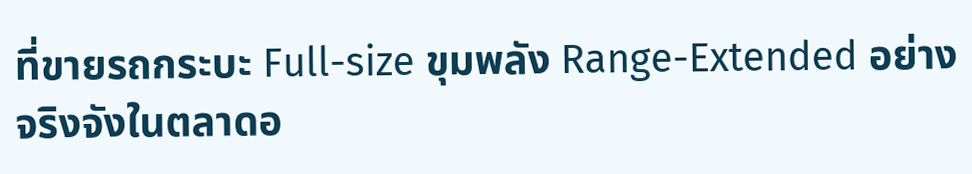ที่ขายรถกระบะ Full-size ขุมพลัง Range-Extended อย่างจริงจังในตลาดอ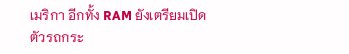เมริกา อีกทั้ง RAM ยังเตรียมเปิดตัวรถกระ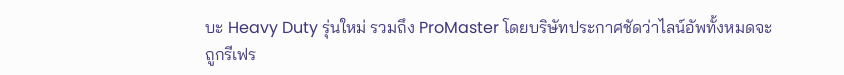บะ Heavy Duty รุ่นใหม่ รวมถึง ProMaster โดยบริษัทประกาศชัดว่าไลน์อัพทั้งหมดจะถูกรีเฟร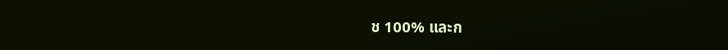ช 100% และก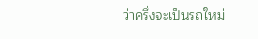ว่าครึ่งจะเป็นรถใหม่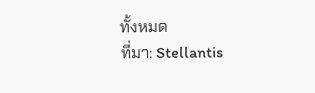ทั้งหมด
ที่มา: Stellantis